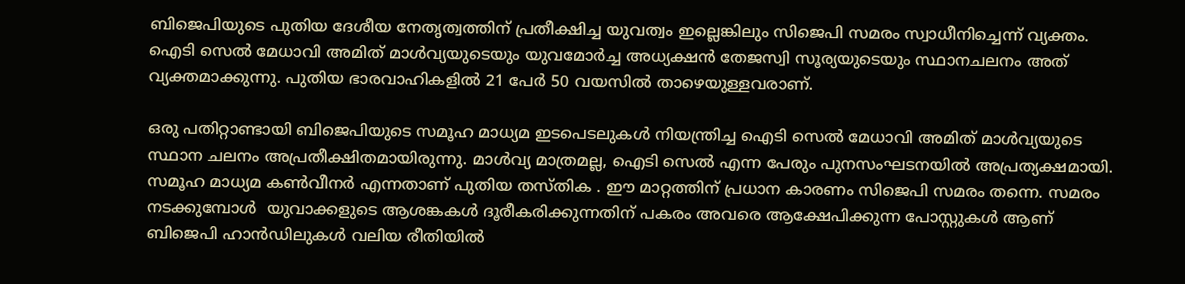ബിജെപിയുടെ പുതിയ ദേശീയ നേതൃത്വത്തിന് പ്രതീക്ഷിച്ച യുവത്വം ഇല്ലെങ്കിലും സിജെപി സമരം സ്വാധീനിച്ചെന്ന് വ്യക്തം. ഐടി സെൽ മേധാവി അമിത് മാൾവ്യയുടെയും യുവമോർച്ച അധ്യക്ഷൻ തേജസ്വി സൂര്യയുടെയും സ്ഥാനചലനം അത് വ്യക്തമാക്കുന്നു. പുതിയ ഭാരവാഹികളിൽ 21 പേർ 50 വയസിൽ താഴെയുള്ളവരാണ്.

ഒരു പതിറ്റാണ്ടായി ബിജെപിയുടെ സമൂഹ മാധ്യമ ഇടപെടലുകൾ നിയന്ത്രിച്ച ഐടി സെൽ മേധാവി അമിത് മാൾവ്യയുടെ സ്ഥാന ചലനം അപ്രതീക്ഷിതമായിരുന്നു. മാൾവ്യ മാത്രമല്ല, ഐടി സെൽ എന്ന പേരും പുനസംഘടനയിൽ അപ്രത്യക്ഷമായി. സമൂഹ മാധ്യമ കൺവീനർ എന്നതാണ് പുതിയ തസ്തിക . ഈ മാറ്റത്തിന് പ്രധാന കാരണം സിജെപി സമരം തന്നെ. സമരം നടക്കുമ്പോൾ  യുവാക്കളുടെ ആശങ്കകൾ ദൂരീകരിക്കുന്നതിന് പകരം അവരെ ആക്ഷേപിക്കുന്ന പോസ്റ്റുകൾ ആണ് ബിജെപി ഹാൻഡിലുകൾ വലിയ രീതിയിൽ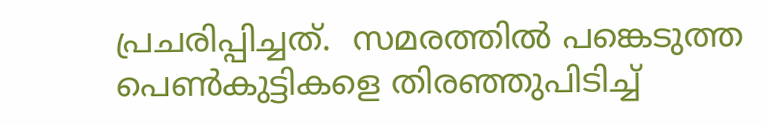പ്രചരിപ്പിച്ചത്.  സമരത്തിൽ പങ്കെടുത്ത പെൺകുട്ടികളെ തിരഞ്ഞുപിടിച്ച്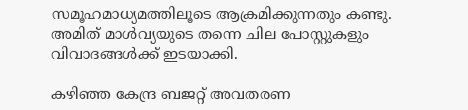സമൂഹമാധ്യമത്തിലൂടെ ആക്രമിക്കുന്നതും കണ്ടു. അമിത് മാൾവ്യയുടെ തന്നെ ചില പോസ്റ്റുകളും വിവാദങ്ങൾക്ക് ഇടയാക്കി.

കഴിഞ്ഞ കേന്ദ്ര ബജറ്റ് അവതരണ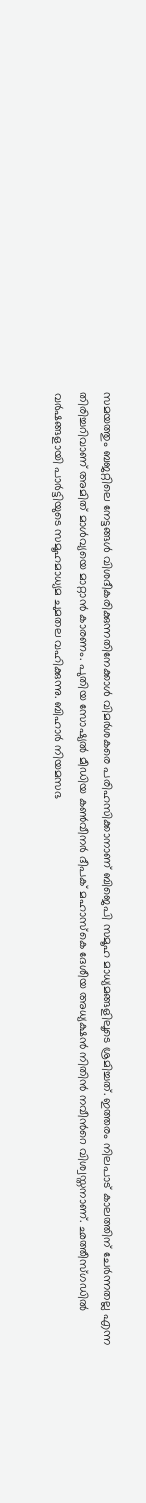സമയത്തും ബജറ്റിലെ നേട്ടങ്ങൾ വിശദീകരിക്കുന്നതിനേക്കാൾ വിമർശകരെ പരിഹസിക്കാനാണ് ബിജെപി സമൂഹ മാധ്യമങ്ങളിലൂടെ ശ്രമിച്ചത്. ഇത്തരം നിലപാട് കാലത്തിന് ചേർന്നതല്ല എന്ന തിരിച്ചറിവാണ് അമിത് മാൾവ്യയെ മാറ്റാൻ കാരണം. പുതിയ സോഷ്യൽ മീഡിയ കൺവീനർ ദീപക് മഹാസ്കെ ദേശീയ അധ്യക്ഷൻ നിതിൻ നവീന്‍റെ വിശ്വസ്തനാണ്. ഛത്തീസ്ഗഡിൽ വർഷങ്ങളായി പാർട്ടിയുടെ സമൂഹമാധ്യമ ചുമതല വഹിക്കുന്നു. ബിഹാർ നിയമസഭ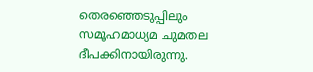തെരഞ്ഞെടുപ്പിലും സമൂഹമാധ്യമ ചുമതല ദീപക്കിനായിരുന്നു.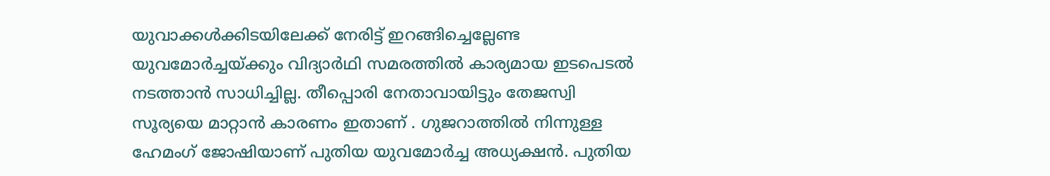യുവാക്കൾക്കിടയിലേക്ക് നേരിട്ട് ഇറങ്ങിച്ചെല്ലേണ്ട യുവമോർച്ചയ്ക്കും വിദ്യാർഥി സമരത്തിൽ കാര്യമായ ഇടപെടൽ നടത്താൻ സാധിച്ചില്ല. തീപ്പൊരി നേതാവായിട്ടും തേജസ്വി സൂര്യയെ മാറ്റാൻ കാരണം ഇതാണ് . ഗുജറാത്തിൽ നിന്നുള്ള ഹേമംഗ് ജോഷിയാണ് പുതിയ യുവമോർച്ച അധ്യക്ഷൻ. പുതിയ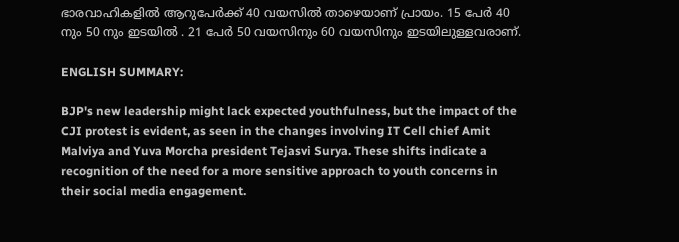ഭാരവാഹികളിൽ ആറുപേർക്ക് 40 വയസിൽ താഴെയാണ് പ്രായം. 15 പേർ 40 നും 50 നും ഇടയിൽ . 21 പേർ 50 വയസിനും 60 വയസിനും ഇടയിലുള്ളവരാണ്.

ENGLISH SUMMARY:

BJP's new leadership might lack expected youthfulness, but the impact of the CJI protest is evident, as seen in the changes involving IT Cell chief Amit Malviya and Yuva Morcha president Tejasvi Surya. These shifts indicate a recognition of the need for a more sensitive approach to youth concerns in their social media engagement.